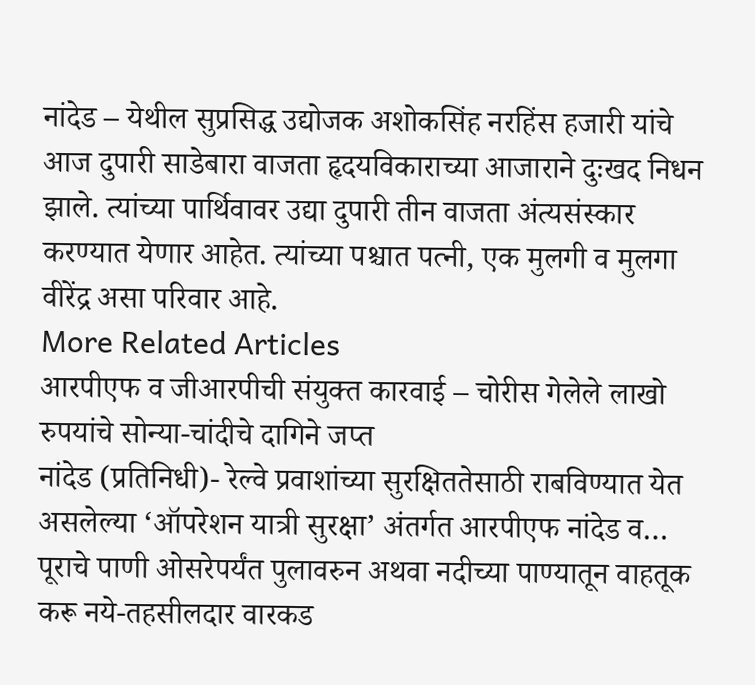नांदेड – येथील सुप्रसिद्ध उद्योजक अशोकसिंह नरहिंस हजारी यांचे आज दुपारी साडेबारा वाजता हृदयविकाराच्या आजाराने दुःखद निधन झाले. त्यांच्या पार्थिवावर उद्या दुपारी तीन वाजता अंत्यसंस्कार करण्यात येणार आहेत. त्यांच्या पश्चात पत्नी, एक मुलगी व मुलगा वीरेंद्र असा परिवार आहे.
More Related Articles
आरपीएफ व जीआरपीची संयुक्त कारवाई – चोरीस गेलेले लाखो रुपयांचे सोन्या-चांदीचे दागिने जप्त
नांदेड (प्रतिनिधी)- रेल्वे प्रवाशांच्या सुरक्षिततेसाठी राबविण्यात येत असलेल्या ‘ऑपरेशन यात्री सुरक्षा’ अंतर्गत आरपीएफ नांदेड व…
पूराचे पाणी ओसरेपर्यंत पुलावरुन अथवा नदीच्या पाण्यातून वाहतूक करू नये-तहसीलदार वारकड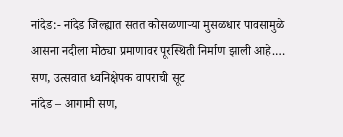नांदेड:- नांदेड जिल्ह्यात सतत कोसळणाऱ्या मुसळधार पावसामुळे आसना नदीला मोठ्या प्रमाणावर पूरस्थिती निर्माण झाली आहे.…
सण, उत्सवात ध्वनिक्षेपक वापराची सूट
नांदेड – आगामी सण,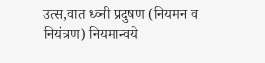उत्स,वात ध्व्नी प्रदुषण (नियमन व नियंत्रण) नियमान्वये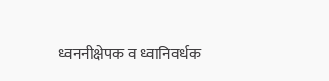ध्वननीक्षेपक व ध्वानिवर्धक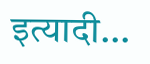इत्यादी…